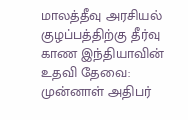மாலத்தீவு அரசியல் குழப்பத்திற்கு தீர்வு காண இந்தியாவின் உதவி தேவை: முன்னாள் அதிபர்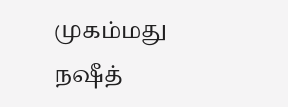முகம்மது நஷீத்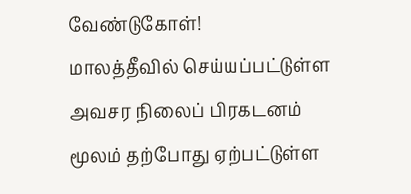வேண்டுகோள்!
மாலத்தீவில் செய்யப்பட்டுள்ள அவசர நிலைப் பிரகடனம் மூலம் தற்போது ஏற்பட்டுள்ள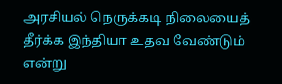அரசியல் நெருக்கடி நிலையைத் தீர்க்க இந்தியா உதவ வேண்டும் என்று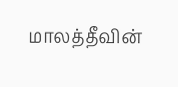மாலத்தீவின்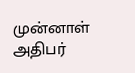முன்னாள் அதிபர்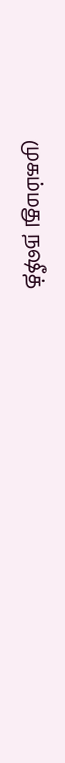முகம்மது நஷீத்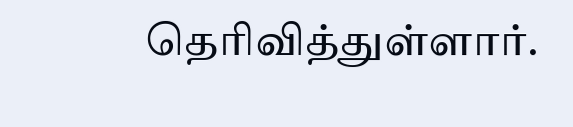தெரிவித்துள்ளார்.